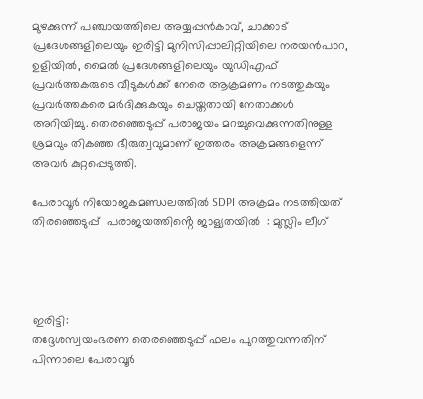മുഴക്കുന്ന് പഞ്ചായത്തിലെ അയ്യപ്പൻകാവ്, ചാക്കാട് പ്രദേശങ്ങളിലെയും ഇരിട്ടി മുനിസിപ്പാലിറ്റിയിലെ നരയൻപാറ, ഉളിയിൽ, മൈൽ പ്രദേശങ്ങളിലെയും യുഡിഎഫ് പ്രവർത്തകരുടെ വീടുകൾക്ക് നേരെ ആക്രമണം നടത്തുകയും പ്രവർത്തകരെ മർദിക്കുകയും ചെയ്തതായി നേതാക്കൾ അറിയിച്ചു. തെരഞ്ഞെടുപ്പ് പരാജയം മറച്ചുവെക്കുന്നതിനുള്ള ശ്രമവും തികഞ്ഞ ഭീരുത്വവുമാണ് ഇത്തരം അക്രമങ്ങളെന്ന് അവർ കുറ്റപ്പെടുത്തി.

പേരാവൂർ നിയോജകമണ്ഡലത്തിൽ SDPI അക്രമം നടത്തിയത് തിരഞ്ഞെടുപ്പ്  പരാജയത്തിൻ്റെ ജാള്യതയിൽ  : മുസ്ലിം ലീഗ്




ഇരിട്ടി:
തദ്ദേശസ്വയംഭരണ തെരഞ്ഞെടുപ്പ് ഫലം പുറത്തുവന്നതിന് പിന്നാലെ പേരാവൂർ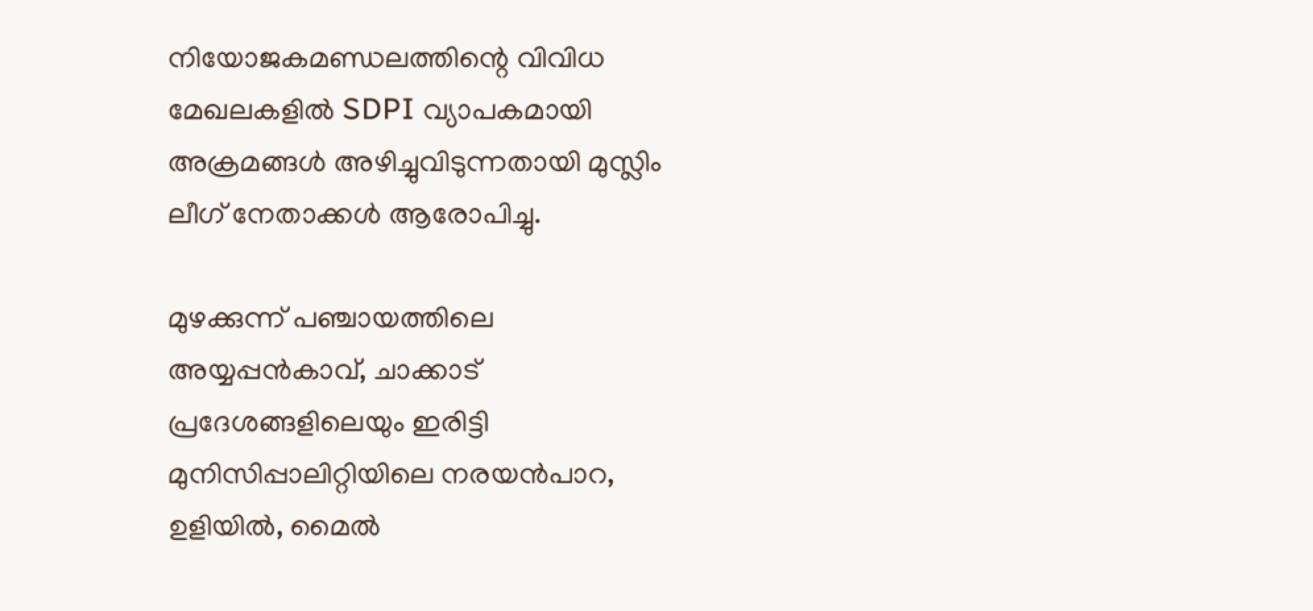നിയോജകമണ്ഡലത്തിന്റെ വിവിധ മേഖലകളിൽ SDPI വ്യാപകമായി അക്രമങ്ങൾ അഴിച്ചുവിടുന്നതായി മുസ്ലിം ലീഗ് നേതാക്കൾ ആരോപിച്ചു.

മുഴക്കുന്ന് പഞ്ചായത്തിലെ അയ്യപ്പൻകാവ്, ചാക്കാട് പ്രദേശങ്ങളിലെയും ഇരിട്ടി മുനിസിപ്പാലിറ്റിയിലെ നരയൻപാറ, ഉളിയിൽ, മൈൽ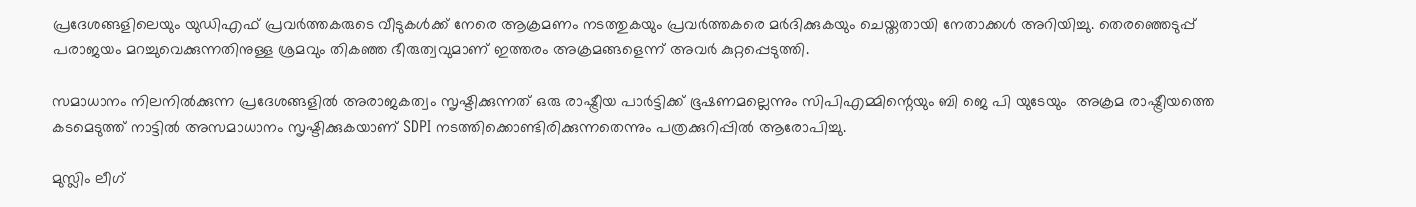പ്രദേശങ്ങളിലെയും യുഡിഎഫ് പ്രവർത്തകരുടെ വീടുകൾക്ക് നേരെ ആക്രമണം നടത്തുകയും പ്രവർത്തകരെ മർദിക്കുകയും ചെയ്തതായി നേതാക്കൾ അറിയിച്ചു. തെരഞ്ഞെടുപ്പ് പരാജയം മറച്ചുവെക്കുന്നതിനുള്ള ശ്രമവും തികഞ്ഞ ഭീരുത്വവുമാണ് ഇത്തരം അക്രമങ്ങളെന്ന് അവർ കുറ്റപ്പെടുത്തി.

സമാധാനം നിലനിൽക്കുന്ന പ്രദേശങ്ങളിൽ അരാജകത്വം സൃഷ്ടിക്കുന്നത് ഒരു രാഷ്ട്രീയ പാർട്ടിക്ക് ഭൂഷണമല്ലെന്നും സിപിഎമ്മിന്റെയും ബി ജെ പി യുടേയും  അക്രമ രാഷ്ട്രീയത്തെ കടമെടുത്ത് നാട്ടിൽ അസമാധാനം സൃഷ്ടിക്കുകയാണ് SDPI നടത്തിക്കൊണ്ടിരിക്കുന്നതെന്നും പത്രക്കുറിപ്പിൽ ആരോപിച്ചു.

മുസ്ലിം ലീഗ്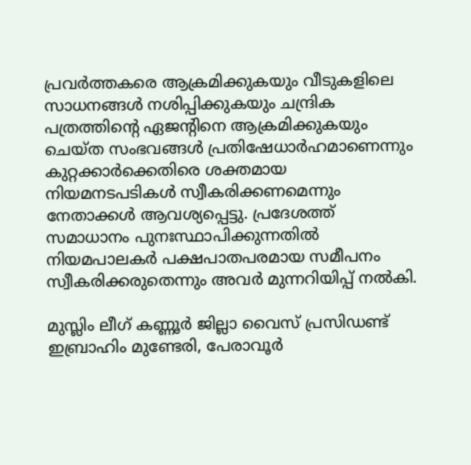പ്രവർത്തകരെ ആക്രമിക്കുകയും വീടുകളിലെ സാധനങ്ങൾ നശിപ്പിക്കുകയും ചന്ദ്രിക പത്രത്തിന്റെ ഏജന്റിനെ ആക്രമിക്കുകയും ചെയ്ത സംഭവങ്ങൾ പ്രതിഷേധാർഹമാണെന്നും കുറ്റക്കാർക്കെതിരെ ശക്തമായ നിയമനടപടികൾ സ്വീകരിക്കണമെന്നും നേതാക്കൾ ആവശ്യപ്പെട്ടു. പ്രദേശത്ത് സമാധാനം പുനഃസ്ഥാപിക്കുന്നതിൽ നിയമപാലകർ പക്ഷപാതപരമായ സമീപനം സ്വീകരിക്കരുതെന്നും അവർ മുന്നറിയിപ്പ് നൽകി.

മുസ്ലിം ലീഗ് കണ്ണൂർ ജില്ലാ വൈസ് പ്രസിഡണ്ട് ഇബ്രാഹിം മുണ്ടേരി, പേരാവൂർ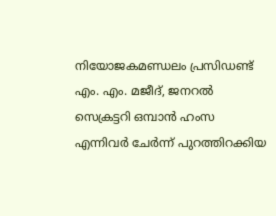നിയോജകമണ്ഡലം പ്രസിഡണ്ട് എം. എം. മജീദ്, ജനറൽ സെക്രട്ടറി ഒമ്പാൻ ഹംസ എന്നിവർ ചേർന്ന് പുറത്തിറക്കിയ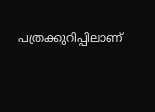പത്രക്കുറിപ്പിലാണ്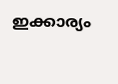ഇക്കാര്യം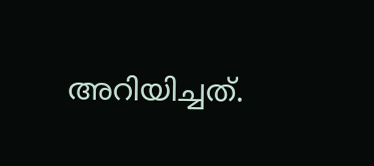അറിയിച്ചത്.